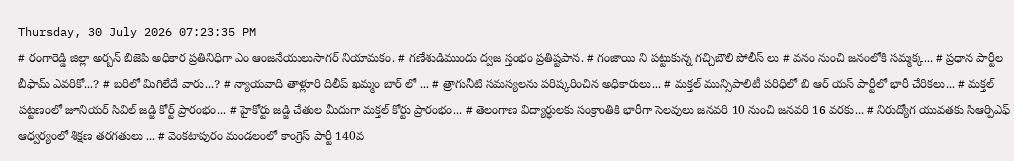Thursday, 30 July 2026 07:23:35 PM
# రంగారెడ్డి జిల్లా అర్బన్ బిజెపి అధికార ప్రతినిధిగా ఎం ఆంజనేయులుసాగర్ నియామకం. # గణేశుడిముందు ద్వజ స్తంభం ప్రతిష్టపాన. # గంజాయి ని పట్టుకున్న గచ్చిబౌలి పోలీస్ లు # వనం నుంచి జనంలోకి సమ్మక్క... # ప్రధాన పార్టీల బీఫామ్ ఎవరికో...? # బరిలో మిగిలేదే వారు...? # న్యాయవాది తాళ్లూరి దిలీప్ ఖమ్మం బార్ లో ... # త్రాగునీటి సమస్యలను పరిష్కరించిన అధికారులు... # మక్తల్ మున్సిపాలిటీ పరిధిలో బి ఆర్ యస్ పార్టీలో భారీ చేరికలు... # మక్తల్ పట్టణంలో జూనియర్ సివిల్ జడ్జి కోర్ట్ ప్రారంభం... # హైకోర్టు జడ్జి చేతుల మీదుగా మక్తల్ కోర్టు ప్రారంభం... # తెలంగాణ విద్యార్ధులకు సంక్రాంతికి భారీగా సెలవులు జనవరి 10 నుంచి జనవరి 16 వరకు... # నిరుద్యోగ యువతకు సిఆర్పిఎఫ్ ఆధ్వర్యంలో శిక్షణ తరగతులు ... # వెంకటాపురం మండలంలో కాంగ్రెస్ పార్టీ 140వ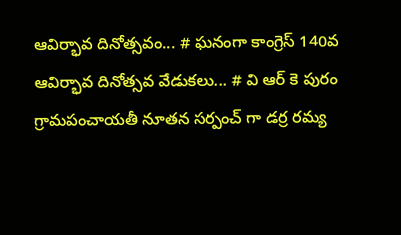ఆవిర్భావ దినోత్సవం... # ఘనంగా కాంగ్రెస్ 140వ ఆవిర్భావ దినోత్సవ వేడుకలు... # వి ఆర్ కె పురం గ్రామపంచాయతీ నూతన సర్పంచ్ గా డర్ర రమ్య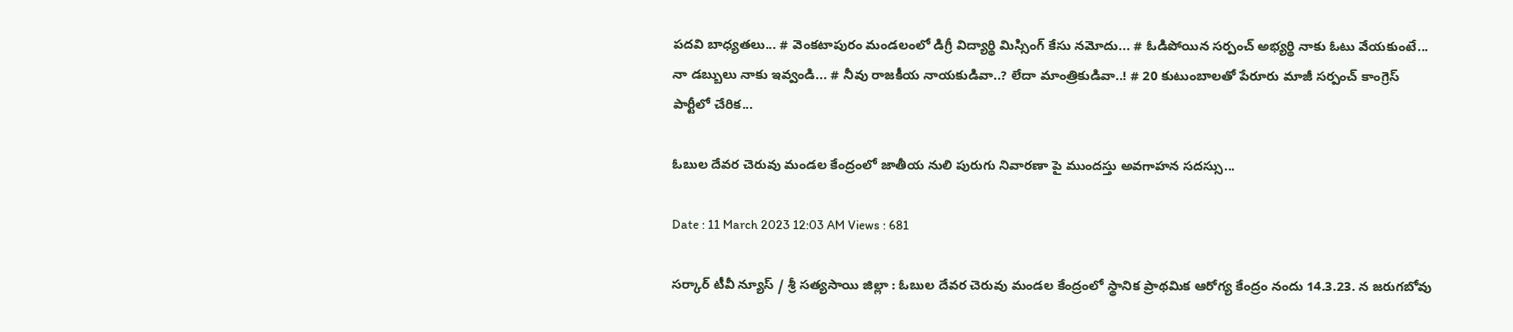పదవి బాధ్యతలు... # వెంకటాపురం మండలంలో డిగ్రీ విద్యార్థి మిస్సింగ్ కేసు నమోదు... # ఓడిపోయిన సర్పంచ్ అభ్యర్థి నాకు ఓటు వేయకుంటే... నా డబ్బులు నాకు ఇవ్వండి... # నీవు రాజకీయ నాయకుడివా..? లేదా మాంత్రికుడివా..! # 20 కుటుంబాలతో పేరూరు మాజీ సర్పంచ్ కాంగ్రెస్ పార్టీలో చేరిక...

ఓబుల దేవర చెరువు మండల కేంద్రంలో జాతీయ నులి పురుగు నివారణా పై ముందస్తు అవగాహన సదస్సు...

Date : 11 March 2023 12:03 AM Views : 681

సర్కార్ టీవీ న్యూస్ / శ్రీ సత్యసాయి జిల్లా : ఓబుల దేవర చెరువు మండల కేంద్రంలో స్థానిక ప్రాథమిక ఆరోగ్య కేంద్రం నందు 14.3.23. న జరుగబోవు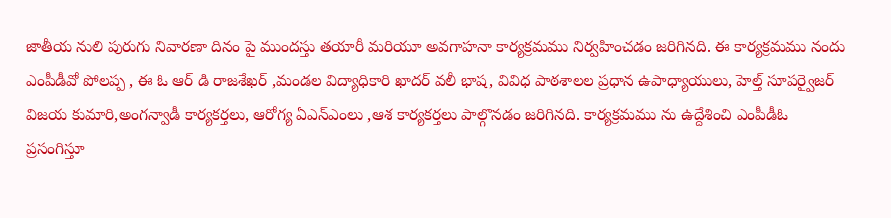జాతీయ నులి పురుగు నివారణా దినం పై ముందస్తు తయారీ మరియూ అవగాహనా కార్యక్రమము నిర్వహించడం జరిగినది. ఈ కార్యక్రమము నందు ఎంపీడీవో పోలప్ప , ఈ ఓ ఆర్ డి రాజశేఖర్ ,మండల విద్యాధికారి ఖాదర్ వలీ భాష, వివిధ పాఠశాలల ప్రధాన ఉపాధ్యాయులు, హెల్త్ సూపర్వైజర్ విజయ కుమారి,అంగన్వాడీ కార్యకర్తలు, ఆరోగ్య ఏఎన్ఎంలు ,ఆశ కార్యకర్తలు పాల్గొనడం జరిగినది. కార్యక్రమము ను ఉద్దేశించి ఎంపీడీఓ ప్రసంగిస్తూ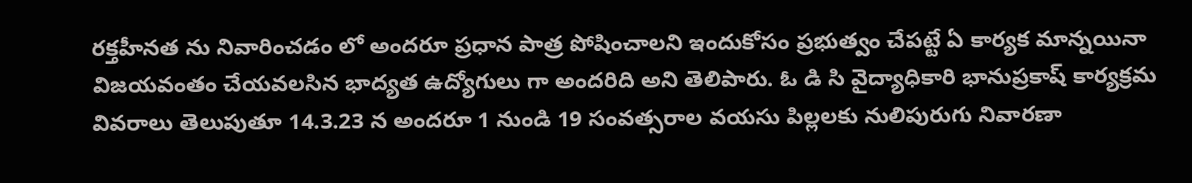రక్తహీనత ను నివారించడం లో అందరూ ప్రధాన పాత్ర పోషించాలని ఇందుకోసం ప్రభుత్వం చేపట్టే ఏ కార్యక మాన్నయినా విజయవంతం చేయవలసిన భాద్యత ఉద్యోగులు గా అందరిది అని తెలిపారు. ఓ డి సి వైద్యాధికారి భానుప్రకాష్ కార్యక్రమ వివరాలు తెలుపుతూ 14.3.23 న అందరూ 1 నుండి 19 సంవత్సరాల వయసు పిల్లలకు నులిపురుగు నివారణా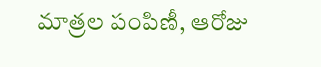మాత్రల పంపిణీ, ఆరోజు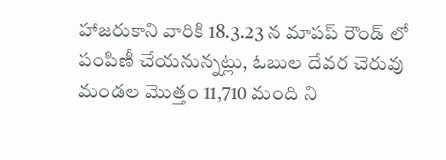హాజరుకాని వారికి 18.3.23 న మాపప్ రౌండ్ లో పంపిణీ చేయనున్నట్లు, ఓబుల దేవర చెరువు మండల మొత్తం 11,710 మంది ని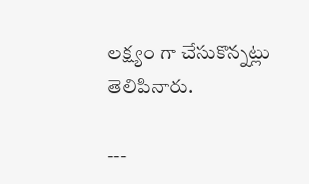లక్ష్యం గా చేసుకొన్నట్లు తెలిపినారు.

---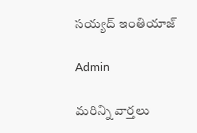సయ్యద్ ఇంతియాజ్

Admin

మరిన్ని వార్తలు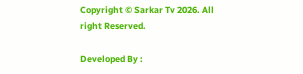Copyright © Sarkar Tv 2026. All right Reserved.

Developed By :